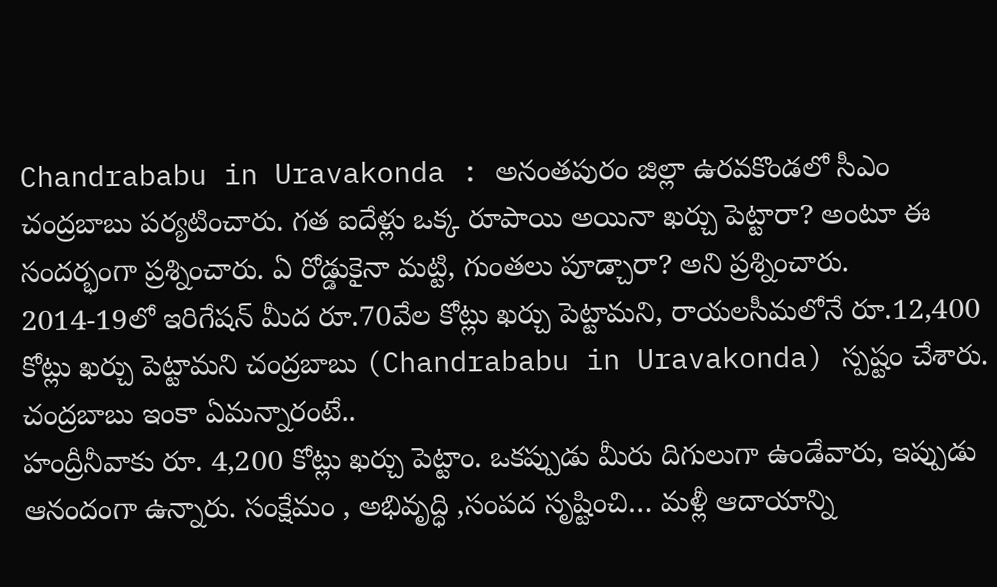Chandrababu in Uravakonda : అనంతపురం జిల్లా ఉరవకొండలో సీఎం చంద్రబాబు పర్యటించారు. గత ఐదేళ్లు ఒక్క రూపాయి అయినా ఖర్చు పెట్టారా? అంటూ ఈ సందర్భంగా ప్రశ్నించారు. ఏ రోడ్డుకైనా మట్టి, గుంతలు పూడ్చారా? అని ప్రశ్నించారు. 2014-19లో ఇరిగేషన్ మీద రూ.70వేల కోట్లు ఖర్చు పెట్టామని, రాయలసీమలోనే రూ.12,400 కోట్లు ఖర్చు పెట్టామని చంద్రబాబు (Chandrababu in Uravakonda) స్పష్టం చేశారు. చంద్రబాబు ఇంకా ఏమన్నారంటే..
హంద్రీనీవాకు రూ. 4,200 కోట్లు ఖర్చు పెట్టాం. ఒకప్పుడు మీరు దిగులుగా ఉండేవారు, ఇప్పుడు ఆనందంగా ఉన్నారు. సంక్షేమం , అభివృద్ధి ,సంపద సృష్టించి… మళ్లీ ఆదాయాన్ని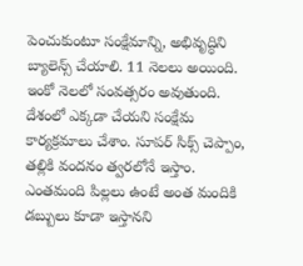పెంచుకుంటూ సంక్షేమాన్ని, అభివృద్ధిని బ్యాలెన్స్ చేయాలి. 11 నెలలు అయింది. ఇంకో నెలలో సంవత్సరం అవుతుంది. దేశంలో ఎక్కడా చేయని సంక్షేమ కార్యక్రమాలు చేశాం. సూపర్ సిక్స్ చెప్పాం, తల్లికి వందనం త్వరలోనే ఇస్తాం. ఎంతమంది పిల్లలు ఉంటే అంత మందికి డబ్బులు కూడా ఇస్తానని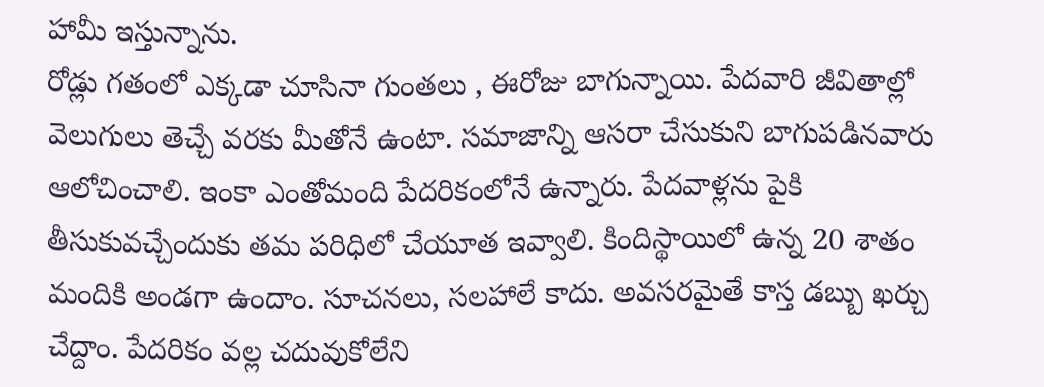హామీ ఇస్తున్నాను.
రోడ్లు గతంలో ఎక్కడా చూసినా గుంతలు , ఈరోజు బాగున్నాయి. పేదవారి జీవితాల్లో వెలుగులు తెచ్చే వరకు మీతోనే ఉంటా. సమాజాన్ని ఆసరా చేసుకుని బాగుపడినవారు ఆలోచించాలి. ఇంకా ఎంతోమంది పేదరికంలోనే ఉన్నారు. పేదవాళ్లను పైకి తీసుకువచ్చేందుకు తమ పరిధిలో చేయూత ఇవ్వాలి. కిందిస్థాయిలో ఉన్న 20 శాతం మందికి అండగా ఉందాం. సూచనలు, సలహాలే కాదు. అవసరమైతే కాస్త డబ్బు ఖర్చు చేద్దాం. పేదరికం వల్ల చదువుకోలేని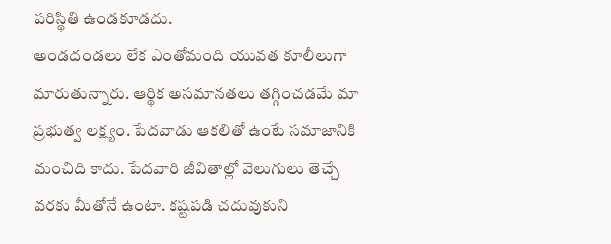పరిస్థితి ఉండకూడదు.
అండదండలు లేక ఎంతోమంది యువత కూలీలుగా మారుతున్నారు. ఆర్థిక అసమానతలు తగ్గించడమే మా ప్రభుత్వ లక్ష్యం. పేదవాడు ఆకలితో ఉంటే సమాజానికి మంచిది కాదు. పేదవారి జీవితాల్లో వెలుగులు తెచ్చే వరకు మీతోనే ఉంటా. కష్టపడి చదువుకుని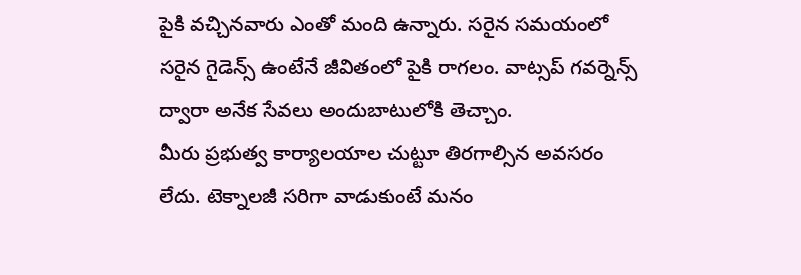పైకి వచ్చినవారు ఎంతో మంది ఉన్నారు. సరైన సమయంలో సరైన గైడెన్స్ ఉంటేనే జీవితంలో పైకి రాగలం. వాట్సప్ గవర్నెన్స్ ద్వారా అనేక సేవలు అందుబాటులోకి తెచ్చాం.
మీరు ప్రభుత్వ కార్యాలయాల చుట్టూ తిరగాల్సిన అవసరం లేదు. టెక్నాలజీ సరిగా వాడుకుంటే మనం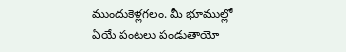ముందుకెళ్లగలం. మీ భూముల్లో ఏయే పంటలు పండుతాయో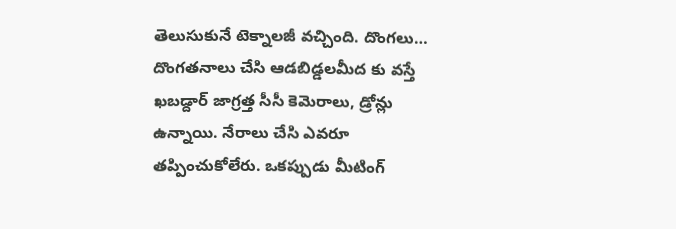తెలుసుకునే టెక్నాలజీ వచ్చింది. దొంగలు… దొంగతనాలు చేసి ఆడబిడ్డలమీద కు వస్తే ఖబడ్దార్ జాగ్రత్త సీసీ కెమెరాలు, డ్రోన్లు ఉన్నాయి. నేరాలు చేసి ఎవరూ తప్పించుకోలేరు. ఒకప్పుడు మీటింగ్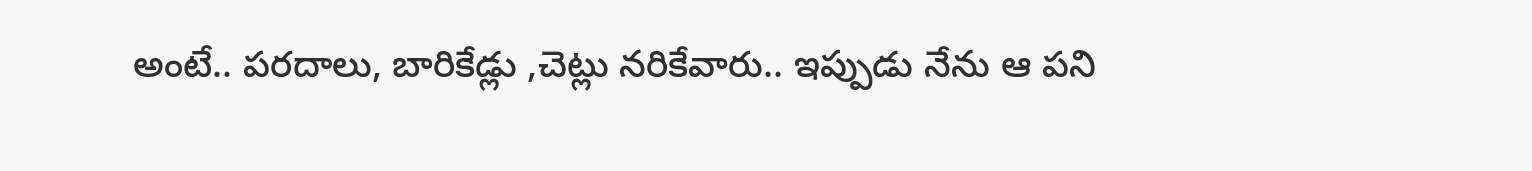అంటే.. పరదాలు, బారికేడ్లు ,చెట్లు నరికేవారు.. ఇప్పుడు నేను ఆ పని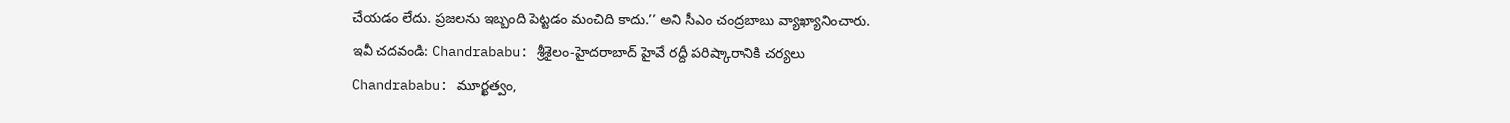చేయడం లేదు. ప్రజలను ఇబ్బంది పెట్టడం మంచిది కాదు.’’ అని సీఎం చంద్రబాబు వ్యాఖ్యానించారు.
ఇవీ చదవండి: Chandrababu: శ్రీశైలం-హైదరాబాద్ హైవే రద్దీ పరిష్కారానికి చర్యలు
Chandrababu: మూర్ఖత్వం,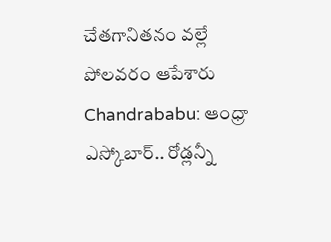చేతగానితనం వల్లే పోలవరం ఆపేశారు
Chandrababu: ఆంధ్రా ఎస్కోబార్.. రోడ్లన్నీ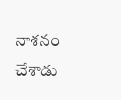నాశనం చేశాడు